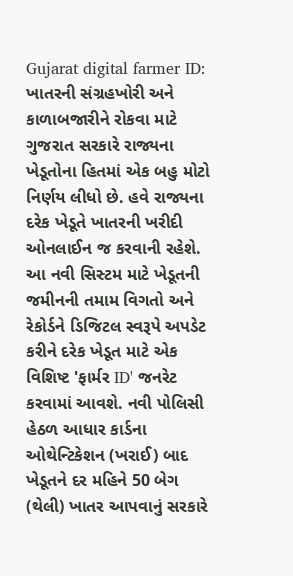Gujarat digital farmer ID: ખાતરની સંગ્રહખોરી અને કાળાબજારીને રોકવા માટે ગુજરાત સરકારે રાજ્યના ખેડૂતોના હિતમાં એક બહુ મોટો નિર્ણય લીધો છે. હવે રાજ્યના દરેક ખેડૂતે ખાતરની ખરીદી ઓનલાઈન જ કરવાની રહેશે. આ નવી સિસ્ટમ માટે ખેડૂતની જમીનની તમામ વિગતો અને રેકોર્ડને ડિજિટલ સ્વરૂપે અપડેટ કરીને દરેક ખેડૂત માટે એક વિશિષ્ટ 'ફાર્મર ID' જનરેટ કરવામાં આવશે. નવી પોલિસી હેઠળ આધાર કાર્ડના ઓથેન્ટિકેશન (ખરાઈ) બાદ ખેડૂતને દર મહિને 50 બેગ (થેલી) ખાતર આપવાનું સરકારે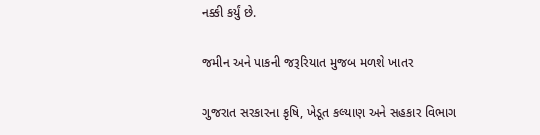નક્કી કર્યું છે.

જમીન અને પાકની જરૂરિયાત મુજબ મળશે ખાતર

ગુજરાત સરકારના કૃષિ, ખેડૂત કલ્યાણ અને સહકાર વિભાગ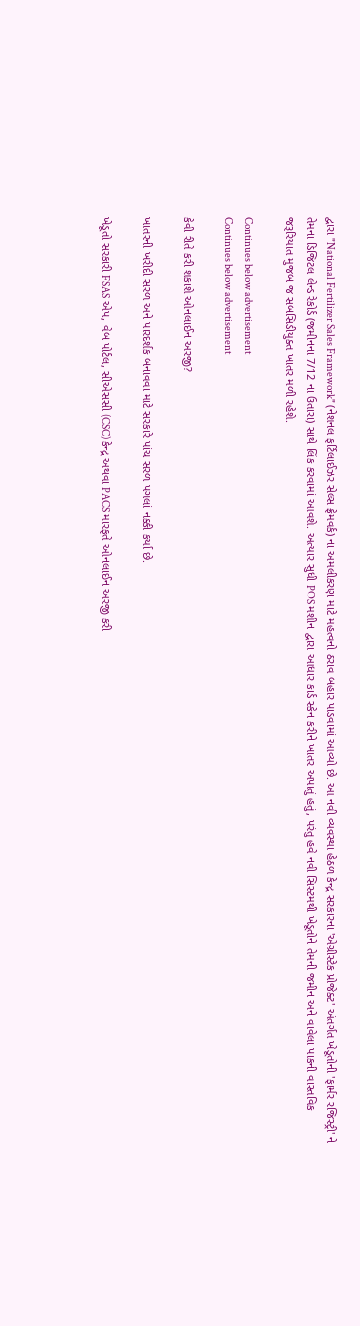દ્વારા "National Fertilizer Sales Framework" (નેશનલ ફર્ટિલાઈઝર સેલ્સ ફ્રેમવર્ક) ના અમલીકરણ માટે મહત્વનો ઠરાવ બહાર પાડવામાં આવ્યો છે. આ નવી વ્યવસ્થા હેઠળ કેન્દ્ર સરકારના 'એગ્રીસ્ટેક પ્રોજેક્ટ' અંતર્ગત ખેડૂતોની 'ફાર્મર રજિસ્ટ્રી' ને તેમના ડિજિટલ લેન્ડ રેકોર્ડ (જમીનના 7/12 ના ઉતારા) સાથે લિંક કરવામાં આવશે. અત્યાર સુધી POS મશીન દ્વારા આધાર કાર્ડ સ્કેન કરીને ખાતર અપાતું હતું, પરંતુ હવે નવી સિસ્ટમથી ખેડૂતોને તેમની જમીન અને વાવેલા પાકની વાસ્તવિક જરૂરિયાત મુજબ જ સબસિડીયુક્ત ખાતર મળી રહેશે.

Continues below advertisement
Continues below advertisement

કેવી રીતે કરી શકાશે ઓનલાઈન અરજી?

ખાતરની ખરીદી સરળ અને પારદર્શક બનાવવા માટે સરકારે પાંચ સરળ પગલાં નક્કી કર્યા છે.

ખેડૂતો સરકારી FSAS એપ, વેબ પોર્ટલ, સીએસસી (CSC) કેન્દ્ર અથવા PACS મારફતે ઓનલાઈન અરજી કરી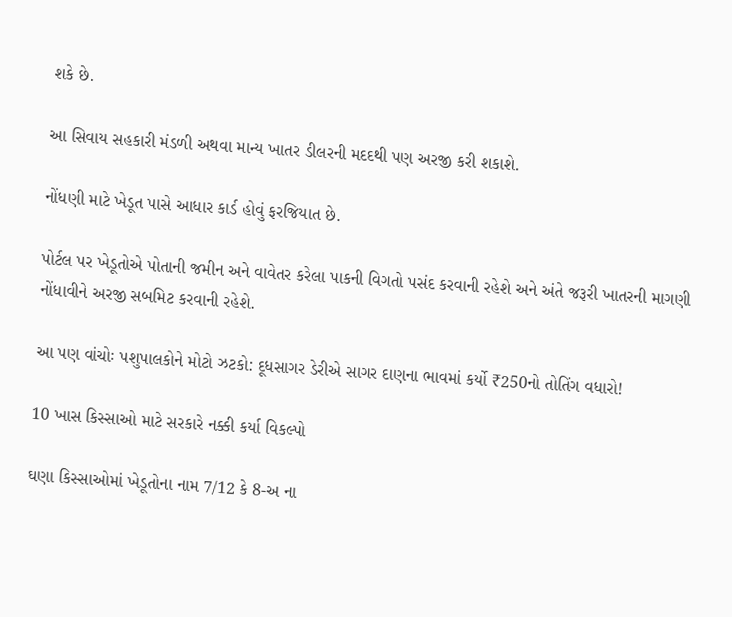શકે છે.

આ સિવાય સહકારી મંડળી અથવા માન્ય ખાતર ડીલરની મદદથી પણ અરજી કરી શકાશે.

નોંધણી માટે ખેડૂત પાસે આધાર કાર્ડ હોવું ફરજિયાત છે.

પોર્ટલ પર ખેડૂતોએ પોતાની જમીન અને વાવેતર કરેલા પાકની વિગતો પસંદ કરવાની રહેશે અને અંતે જરૂરી ખાતરની માગણી નોંધાવીને અરજી સબમિટ કરવાની રહેશે.

આ પણ વાંચોઃ પશુપાલકોને મોટો ઝટકો: દૂધસાગર ડેરીએ સાગર દાણના ભાવમાં કર્યો ₹250નો તોતિંગ વધારો!

10 ખાસ કિસ્સાઓ માટે સરકારે નક્કી કર્યા વિકલ્પો

ઘણા કિસ્સાઓમાં ખેડૂતોના નામ 7/12 કે 8-અ ના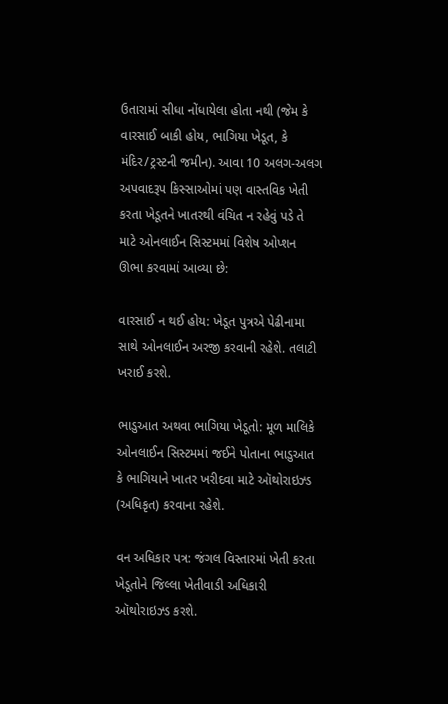ઉતારામાં સીધા નોંધાયેલા હોતા નથી (જેમ કે વારસાઈ બાકી હોય, ભાગિયા ખેડૂત, કે મંદિર/ટ્રસ્ટની જમીન). આવા 10 અલગ-અલગ અપવાદરૂપ કિસ્સાઓમાં પણ વાસ્તવિક ખેતી કરતા ખેડૂતને ખાતરથી વંચિત ન રહેવું પડે તે માટે ઓનલાઈન સિસ્ટમમાં વિશેષ ઓપ્શન ઊભા કરવામાં આવ્યા છે:

વારસાઈ ન થઈ હોય: ખેડૂત પુત્રએ પેઢીનામા સાથે ઓનલાઈન અરજી કરવાની રહેશે. તલાટી ખરાઈ કરશે.

ભાડુઆત અથવા ભાગિયા ખેડૂતો: મૂળ માલિકે ઓનલાઈન સિસ્ટમમાં જઈને પોતાના ભાડુઆત કે ભાગિયાને ખાતર ખરીદવા માટે ઑથોરાઇઝ્ડ (અધિકૃત) કરવાના રહેશે.

વન અધિકાર પત્ર: જંગલ વિસ્તારમાં ખેતી કરતા ખેડૂતોને જિલ્લા ખેતીવાડી અધિકારી ઑથોરાઇઝ્ડ કરશે.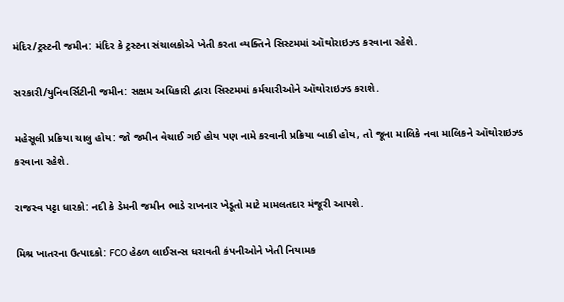મંદિર/ટ્રસ્ટની જમીન: મંદિર કે ટ્રસ્ટના સંચાલકોએ ખેતી કરતા વ્યક્તિને સિસ્ટમમાં ઑથોરાઇઝ્ડ કરવાના રહેશે.

સરકારી/યુનિવર્સિટીની જમીન: સક્ષમ અધિકારી દ્વારા સિસ્ટમમાં કર્મચારીઓને ઑથોરાઇઝ્ડ કરાશે.

મહેસૂલી પ્રક્રિયા ચાલુ હોય: જો જમીન વેચાઈ ગઈ હોય પણ નામે કરવાની પ્રક્રિયા બાકી હોય, તો જૂના માલિકે નવા માલિકને ઑથોરાઇઝ્ડ કરવાના રહેશે.

રાજસ્વ પટ્ટા ધારકો: નદી કે ડેમની જમીન ભાડે રાખનાર ખેડૂતો માટે મામલતદાર મંજૂરી આપશે.

મિશ્ર ખાતરના ઉત્પાદકો: FCO હેઠળ લાઈસન્સ ધરાવતી કંપનીઓને ખેતી નિયામક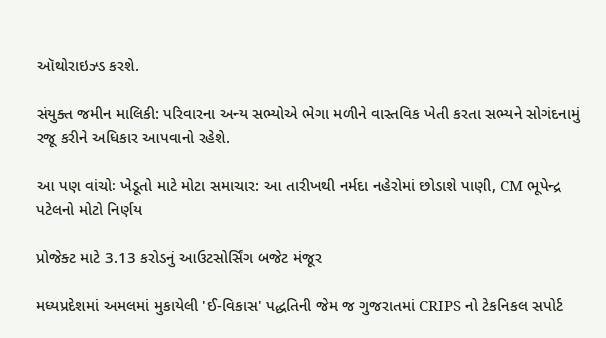ઑથોરાઇઝ્ડ કરશે.

સંયુક્ત જમીન માલિકી: પરિવારના અન્ય સભ્યોએ ભેગા મળીને વાસ્તવિક ખેતી કરતા સભ્યને સોગંદનામું રજૂ કરીને અધિકાર આપવાનો રહેશે.

આ પણ વાંચોઃ ખેડૂતો માટે મોટા સમાચાર: આ તારીખથી નર્મદા નહેરોમાં છોડાશે પાણી, CM ભૂપેન્દ્ર પટેલનો મોટો નિર્ણય

પ્રોજેક્ટ માટે 3.13 કરોડનું આઉટસોર્સિંગ બજેટ મંજૂર

મધ્યપ્રદેશમાં અમલમાં મુકાયેલી 'ઈ-વિકાસ' પદ્ધતિની જેમ જ ગુજરાતમાં CRIPS નો ટેકનિકલ સપોર્ટ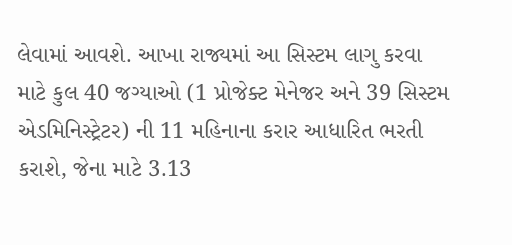લેવામાં આવશે. આખા રાજ્યમાં આ સિસ્ટમ લાગુ કરવા માટે કુલ 40 જગ્યાઓ (1 પ્રોજેક્ટ મેનેજર અને 39 સિસ્ટમ એડમિનિસ્ટ્રેટર) ની 11 મહિનાના કરાર આધારિત ભરતી કરાશે, જેના માટે 3.13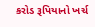કરોડ રૂપિયાનો ખર્ચ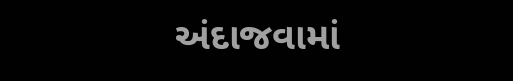અંદાજવામાં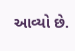આવ્યો છે.